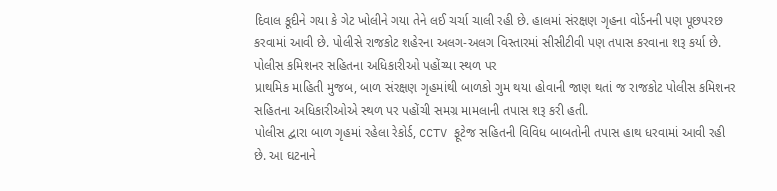દિવાલ કૂદીને ગયા કે ગેટ ખોલીને ગયા તેને લઈ ચર્ચા ચાલી રહી છે. હાલમાં સંરક્ષણ ગૃહના વોર્ડનની પણ પૂછપરછ કરવામાં આવી છે. પોલીસે રાજકોટ શહેરના અલગ-અલગ વિસ્તારમાં સીસીટીવી પણ તપાસ કરવાના શરૂ કર્યા છે.
પોલીસ કમિશનર સહિતના અધિકારીઓ પહોંચ્યા સ્થળ પર
પ્રાથમિક માહિતી મુજબ, બાળ સંરક્ષણ ગૃહમાંથી બાળકો ગુમ થયા હોવાની જાણ થતાં જ રાજકોટ પોલીસ કમિશનર સહિતના અધિકારીઓએ સ્થળ પર પહોંચી સમગ્ર મામલાની તપાસ શરૂ કરી હતી.
પોલીસ દ્વારા બાળ ગૃહમાં રહેલા રેકોર્ડ, CCTV ફૂટેજ સહિતની વિવિધ બાબતોની તપાસ હાથ ધરવામાં આવી રહી છે. આ ઘટનાને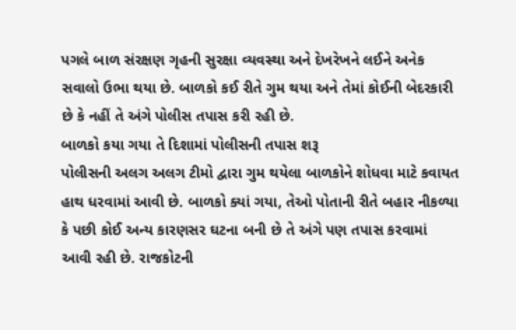પગલે બાળ સંરક્ષણ ગૃહની સુરક્ષા વ્યવસ્થા અને દેખરેખને લઈને અનેક સવાલો ઉભા થયા છે. બાળકો કઈ રીતે ગુમ થયા અને તેમાં કોઈની બેદરકારી છે કે નહીં તે અંગે પોલીસ તપાસ કરી રહી છે.
બાળકો કયા ગયા તે દિશામાં પોલીસની તપાસ શરૂ
પોલીસની અલગ અલગ ટીમો દ્વારા ગુમ થયેલા બાળકોને શોધવા માટે કવાયત હાથ ધરવામાં આવી છે. બાળકો ક્યાં ગયા, તેઓ પોતાની રીતે બહાર નીકળ્યા કે પછી કોઈ અન્ય કારણસર ઘટના બની છે તે અંગે પણ તપાસ કરવામાં આવી રહી છે. રાજકોટની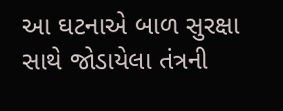આ ઘટનાએ બાળ સુરક્ષા સાથે જોડાયેલા તંત્રની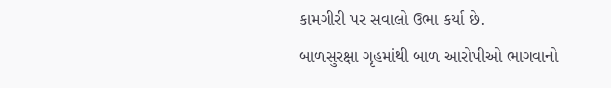કામગીરી પર સવાલો ઉભા કર્યા છે.
બાળસુરક્ષા ગૃહમાંથી બાળ આરોપીઓ ભાગવાનો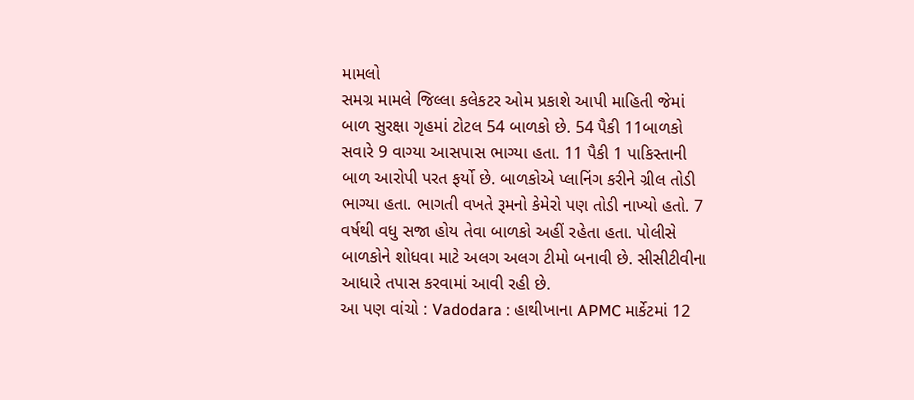મામલો
સમગ્ર મામલે જિલ્લા કલેકટર ઓમ પ્રકાશે આપી માહિતી જેમાં બાળ સુરક્ષા ગૃહમાં ટોટલ 54 બાળકો છે. 54 પૈકી 11બાળકો સવારે 9 વાગ્યા આસપાસ ભાગ્યા હતા. 11 પૈકી 1 પાકિસ્તાની બાળ આરોપી પરત ફર્યો છે. બાળકોએ પ્લાનિંગ કરીને ગ્રીલ તોડી ભાગ્યા હતા. ભાગતી વખતે રૂમનો કેમેરો પણ તોડી નાખ્યો હતો. 7 વર્ષથી વધુ સજા હોય તેવા બાળકો અહીં રહેતા હતા. પોલીસે બાળકોને શોધવા માટે અલગ અલગ ટીમો બનાવી છે. સીસીટીવીના આધારે તપાસ કરવામાં આવી રહી છે.
આ પણ વાંચો : Vadodara : હાથીખાના APMC માર્કેટમાં 12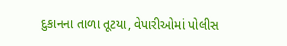દુકાનના તાળા તૂટયા, વેપારીઓમાં પોલીસ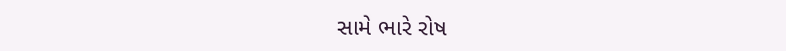સામે ભારે રોષ